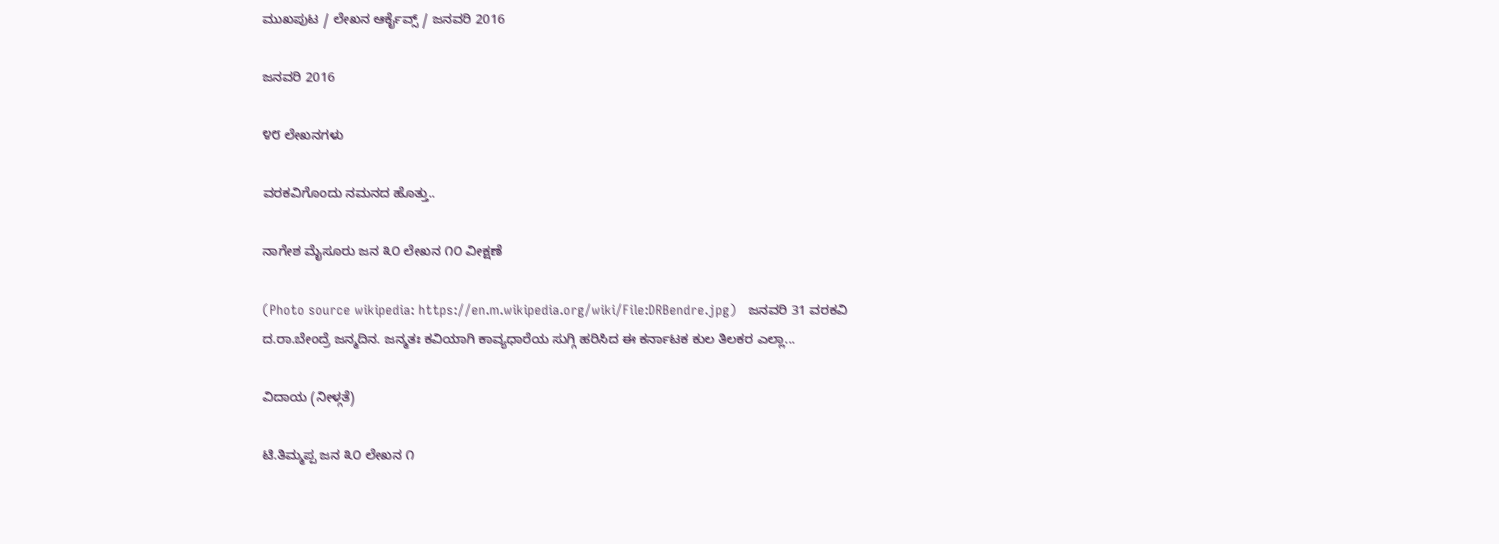ಮುಖಪುಟ / ಲೇಖನ ಆರ್ಕೈವ್ಸ್ / ಜನವರಿ 2016

ಜನವರಿ 2016

೪೮ ಲೇಖನಗಳು

ವರಕವಿಗೊಂದು ನಮನದ ಹೊತ್ತು..

ನಾಗೇಶ ಮೈಸೂರು ಜನ ೩೦ ಲೇಖನ ೧೦ ವೀಕ್ಷಣೆ

(Photo source wikipedia: https://en.m.wikipedia.org/wiki/File:DRBendre.jpg)   ಜನವರಿ 31 ವರಕವಿ ದ.ರಾ.ಬೇಂದ್ರೆ ಜನ್ಮದಿನ. ಜನ್ಮತಃ ಕವಿಯಾಗಿ ಕಾವ್ಯಧಾರೆಯ ಸುಗ್ಗಿ ಹರಿಸಿದ ಈ ಕರ್ನಾಟಕ ಕುಲ ತಿಲಕರ ಎಲ್ಲಾ...

ವಿದಾಯ‌ (ನೀಳ್ಗತೆ)

ಟಿ.ತಿಮ್ಮಪ್ಪ ಜನ ೩೦ ಲೇಖನ ೧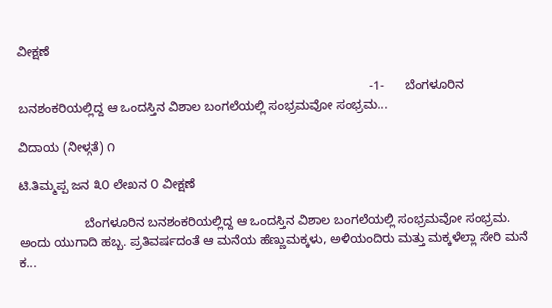ವೀಕ್ಷಣೆ

                                                                                                      -1-      ಬೆಂಗಳೂರಿನ ಬನಶಂಕರಿಯಲ್ಲಿದ್ದ ಆ ಒಂದಸ್ತಿನ ವಿಶಾಲ ಬಂಗಲೆಯಲ್ಲಿ ಸಂಭ್ರಮವೋ ಸಂಭ್ರಮ...

ವಿದಾಯ‌ (ನೀಳ್ಗತೆ) ೧

ಟಿ.ತಿಮ್ಮಪ್ಪ ಜನ ೩೦ ಲೇಖನ ೦ ವೀಕ್ಷಣೆ

                   ಬೆಂಗಳೂರಿನ ಬನಶಂಕರಿಯಲ್ಲಿದ್ದ ಆ ಒಂದಸ್ತಿನ ವಿಶಾಲ ಬಂಗಲೆಯಲ್ಲಿ ಸಂಭ್ರಮವೋ ಸಂಭ್ರಮ. ಅಂದು ಯುಗಾದಿ ಹಬ್ಬ. ಪ್ರತಿವರ್ಷದಂತೆ ಆ ಮನೆಯ ಹೆಣ್ಣುಮಕ್ಕಳು, ಅಳಿಯಂದಿರು ಮತ್ತು ಮಕ್ಕಳೆಲ್ಲಾ ಸೇರಿ ಮನೆ ಕ...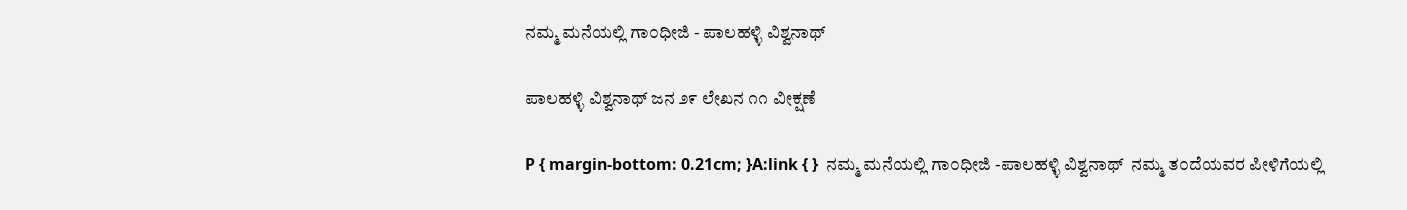ನಮ್ಮ ಮನೆಯಲ್ಲಿ ಗಾ೦ಧೀಜಿ - ಪಾಲಹಳ್ಳಿ ವಿಶ್ವನಾಥ್

ಪಾಲಹಳ್ಳಿ ವಿಶ್ವನಾಥ್ ಜನ ೨೯ ಲೇಖನ ೧೧ ವೀಕ್ಷಣೆ

P { margin-bottom: 0.21cm; }A:link { }  ನಮ್ಮ ಮನೆಯಲ್ಲಿ ಗಾ೦ಧೀಜಿ -ಪಾಲಹಳ್ಳಿ ವಿಶ್ವನಾಥ್  ನಮ್ಮ ತ೦ದೆಯವರ ಪೀಳಿಗೆಯಲ್ಲಿ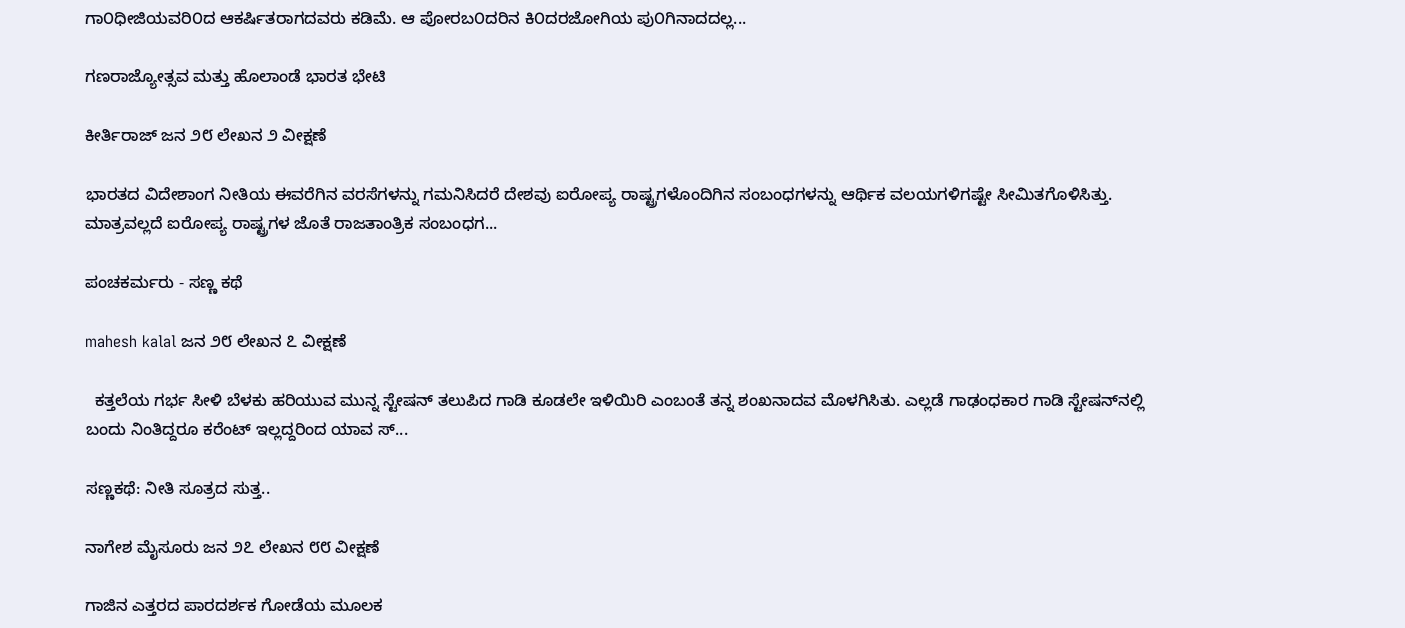ಗಾ೦ಧೀಜಿಯವರಿ೦ದ ಆಕರ್ಷಿತರಾಗದವರು ಕಡಿಮೆ. ಆ ಪೋರಬ೦ದರಿನ ಕಿ೦ದರಜೋಗಿಯ ಪು೦ಗಿನಾದದಲ್ಲ...

ಗಣರಾಜ್ಯೋತ್ಸವ ಮತ್ತು ಹೊಲಾಂಡೆ ಭಾರತ ಭೇಟಿ

ಕೀರ್ತಿರಾಜ್ ಜನ ೨೮ ಲೇಖನ ೨ ವೀಕ್ಷಣೆ

ಭಾರತದ ವಿದೇಶಾಂಗ ನೀತಿಯ ಈವರೆಗಿನ ವರಸೆಗಳನ್ನು ಗಮನಿಸಿದರೆ ದೇಶವು ಐರೋಪ್ಯ ರಾಷ್ಟ್ರಗಳೊಂದಿಗಿನ ಸಂಬಂಧಗಳನ್ನು ಆರ್ಥಿಕ ವಲಯಗಳಿಗಷ್ಟೇ ಸೀಮಿತಗೊಳಿಸಿತ್ತು. ಮಾತ್ರವಲ್ಲದೆ ಐರೋಪ್ಯ ರಾಷ್ಟ್ರಗಳ ಜೊತೆ ರಾಜತಾಂತ್ರಿಕ ಸಂಬಂಧಗ...

ಪಂಚಕರ್ಮರು - ಸಣ್ಣ ಕಥೆ

mahesh kalal ಜನ ೨೮ ಲೇಖನ ೭ ವೀಕ್ಷಣೆ

  ಕತ್ತಲೆಯ ಗರ್ಭ ಸೀಳಿ ಬೆಳಕು ಹರಿಯುವ ಮುನ್ನ ಸ್ಟೇಷನ್ ತಲುಪಿದ ಗಾಡಿ ಕೂಡಲೇ ಇಳಿಯಿರಿ ಎಂಬಂತೆ ತನ್ನ ಶಂಖನಾದವ ಮೊಳಗಿಸಿತು. ಎಲ್ಲಡೆ ಗಾಢಂಧಕಾರ ಗಾಡಿ ಸ್ಟೇಷನ್‍ನಲ್ಲಿ ಬಂದು ನಿಂತಿದ್ದರೂ ಕರೆಂಟ್ ಇಲ್ಲದ್ದರಿಂದ ಯಾವ ಸ್...

ಸಣ್ಣಕಥೆ: ನೀತಿ ಸೂತ್ರದ ಸುತ್ತ..

ನಾಗೇಶ ಮೈಸೂರು ಜನ ೨೭ ಲೇಖನ ೮೮ ವೀಕ್ಷಣೆ

ಗಾಜಿನ ಎತ್ತರದ ಪಾರದರ್ಶಕ ಗೋಡೆಯ ಮೂಲಕ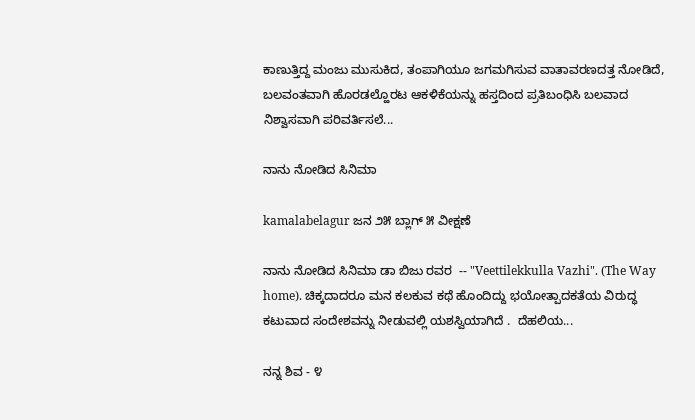ಕಾಣುತ್ತಿದ್ದ ಮಂಜು ಮುಸುಕಿದ, ತಂಪಾಗಿಯೂ ಜಗಮಗಿಸುವ ವಾತಾವರಣದತ್ತ ನೋಡಿದೆ, ಬಲವಂತವಾಗಿ ಹೊರಡಲ್ಹೊರಟ ಆಕಳಿಕೆಯನ್ನು ಹಸ್ತದಿಂದ ಪ್ರತಿಬಂಧಿಸಿ ಬಲವಾದ ನಿಶ್ವಾಸವಾಗಿ ಪರಿವರ್ತಿಸಲೆ...

ನಾನು ನೋಡಿದ ಸಿನಿಮಾ

kamalabelagur ಜನ ೨೫ ಬ್ಲಾಗ್ ೫ ವೀಕ್ಷಣೆ

ನಾನು ನೋಡಿದ ಸಿನಿಮಾ ಡಾ ಬಿಜು ರವರ  -- "Veettilekkulla Vazhi". (The Way home). ಚಿಕ್ಕದಾದರೂ ಮನ ಕಲಕುವ ಕಥೆ ಹೊಂದಿದ್ದು ಭಯೋತ್ಪಾದಕತೆಯ ವಿರುದ್ಧ ಕಟುವಾದ ಸಂದೇಶವನ್ನು ನೀಡುವಲ್ಲಿ ಯಶಸ್ವಿಯಾಗಿದೆ .  ದೆಹಲಿಯ...

ನನ್ನ ಶಿವ - ೪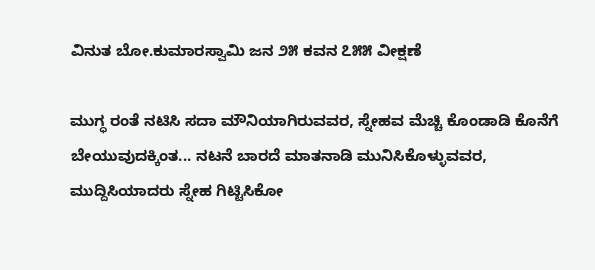ವಿನುತ ಬೋ.ಕುಮಾರಸ್ವಾಮಿ ಜನ ೨೫ ಕವನ ೭೫೫ ವೀಕ್ಷಣೆ

ಮುಗ್ಧ ರಂತೆ ನಟಿಸಿ ಸದಾ ಮೌನಿಯಾಗಿರುವವರ, ಸ್ನೇಹವ ಮೆಚ್ಚಿ ಕೊಂಡಾಡಿ ಕೊನೆಗೆ ಬೇಯುವುದಕ್ಕಿಂತ... ನಟನೆ ಬಾರದೆ ಮಾತನಾಡಿ ಮುನಿಸಿಕೊಳ್ಳುವವರ, ಮುದ್ದಿಸಿಯಾದರು ಸ್ನೇಹ ಗಿಟ್ಟಿಸಿಕೋ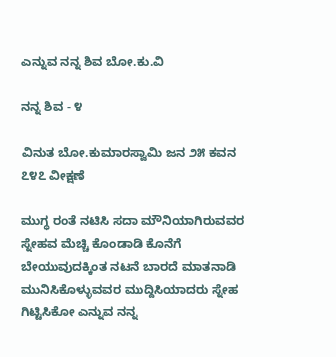ಎನ್ನುವ ನನ್ನ ಶಿವ ಬೋ.ಕು.ವಿ

ನನ್ನ ಶಿವ - ೪

ವಿನುತ ಬೋ.ಕುಮಾರಸ್ವಾಮಿ ಜನ ೨೫ ಕವನ ೭೪೭ ವೀಕ್ಷಣೆ

ಮುಗ್ಧ ರಂತೆ ನಟಿಸಿ ಸದಾ ಮೌನಿಯಾಗಿರುವವರ ಸ್ನೇಹವ ಮೆಚ್ಚಿ ಕೊಂಡಾಡಿ ಕೊನೆಗೆ ಬೇಯುವುದಕ್ಕಿಂತ ನಟನೆ ಬಾರದೆ ಮಾತನಾಡಿ ಮುನಿಸಿಕೊಳ್ಳುವವರ ಮುದ್ದಿಸಿಯಾದರು ಸ್ನೇಹ ಗಿಟ್ಟಿಸಿಕೋ ಎನ್ನುವ ನನ್ನ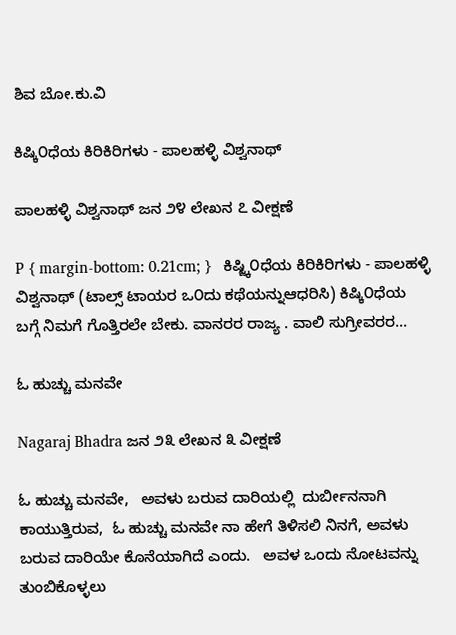ಶಿವ ಬೋ.ಕು.ವಿ

ಕಿಷ್ಕಿ೦ಧೆಯ ಕಿರಿಕಿರಿಗಳು - ಪಾಲಹಳ್ಳಿ ವಿಶ್ವನಾಥ್

ಪಾಲಹಳ್ಳಿ ವಿಶ್ವನಾಥ್ ಜನ ೨೪ ಲೇಖನ ೭ ವೀಕ್ಷಣೆ

P { margin-bottom: 0.21cm; }   ಕಿಷ್ಜ್ಕಿ೦ಧೆಯ ಕಿರಿಕಿರಿಗಳು - ಪಾಲಹಳ್ಳಿ ವಿಶ್ವನಾಥ್ (ಟಾಲ್ಸ್ ಟಾಯರ ಒ೦ದು ಕಥೆಯನ್ನು‌ಆಧರಿಸಿ) ಕಿಷ್ಕಿ೦ಧೆಯ ಬಗ್ಗೆ ನಿಮಗೆ ಗೊತ್ತಿರಲೇ ಬೇಕು. ವಾನರರ ರಾಜ್ಯ . ವಾಲಿ ಸುಗ್ರೀವರರ...

ಓ ಹುಚ್ಚು ಮನವೇ

Nagaraj Bhadra ಜನ ೨೩ ಲೇಖನ ೩ ವೀಕ್ಷಣೆ

ಓ ಹುಚ್ಚು ಮನವೇ,   ಅವಳು ಬರುವ ದಾರಿಯಲ್ಲಿ  ದುರ್ಬೀನನಾಗಿ ಕಾಯುತ್ತಿರುವ,  ಓ ಹುಚ್ಚು ಮನವೇ ನಾ ಹೇಗೆ ತಿಳಿಸಲಿ ನಿನಗೆ, ಅವಳು ಬರುವ ದಾರಿಯೇ ಕೊನೆಯಾಗಿದೆ ಎಂದು.   ಅವಳ ಒಂದು ನೋಟವನ್ನು ತುಂಬಿಕೊಳ್ಳಲು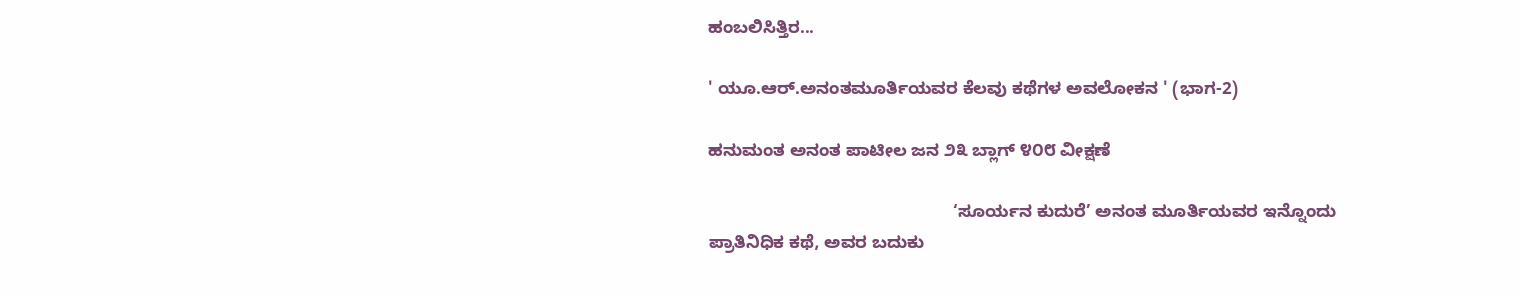ಹಂಬಲಿಸಿತ್ತಿರ...

' ಯೂ.ಆರ್.ಅನಂತಮೂರ್ತಿಯವರ ಕೆಲವು ಕಥೆಗಳ ಅವಲೋಕನ ' (ಭಾಗ-2)

ಹನುಮಂತ ಅನಂತ ಪಾಟೀಲ ಜನ ೨೩ ಬ್ಲಾಗ್ ೪೦೮ ವೀಕ್ಷಣೆ

                                                  ‘ಸೂರ್ಯನ ಕುದುರೆ’ ಅನಂತ ಮೂರ್ತಿಯವರ ಇನ್ನೊಂದು ಪ್ರಾತಿನಿಧಿಕ ಕಥೆ, ಅವರ ಬದುಕು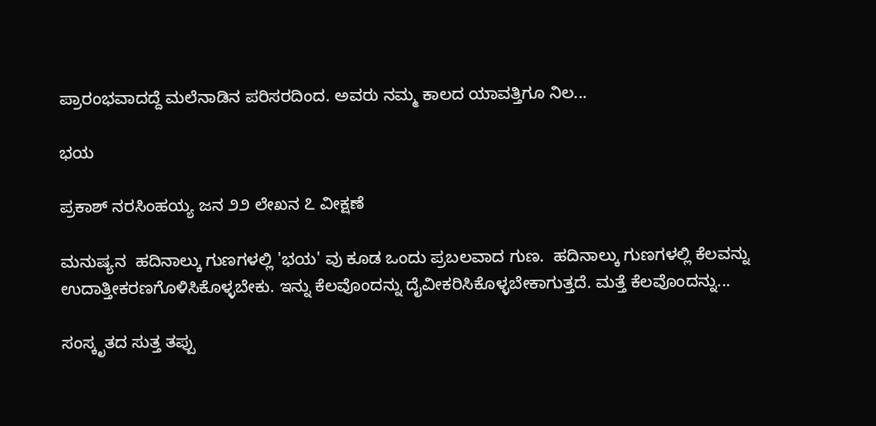ಪ್ರಾರಂಭವಾದದ್ದೆ ಮಲೆನಾಡಿನ ಪರಿಸರದಿಂದ. ಅವರು ನಮ್ಮ ಕಾಲದ ಯಾವತ್ತಿಗೂ ನಿಲ...

ಭಯ

ಪ್ರಕಾಶ್ ನರಸಿಂಹಯ್ಯ ಜನ ೨೨ ಲೇಖನ ೭ ವೀಕ್ಷಣೆ

ಮನುಷ್ಯನ  ಹದಿನಾಲ್ಕು ಗುಣಗಳಲ್ಲಿ 'ಭಯ' ವು ಕೂಡ ಒಂದು ಪ್ರಬಲವಾದ ಗುಣ.  ಹದಿನಾಲ್ಕು ಗುಣಗಳಲ್ಲಿ ಕೆಲವನ್ನು ಉದಾತ್ತೀಕರಣಗೊಳಿಸಿಕೊಳ್ಳಬೇಕು. ಇನ್ನು ಕೆಲವೊಂದನ್ನು ದೈವೀಕರಿಸಿಕೊಳ್ಳಬೇಕಾಗುತ್ತದೆ. ಮತ್ತೆ ಕೆಲವೊಂದನ್ನು...

ಸಂಸ್ಕೃತದ ಸುತ್ತ ತಪ್ಪು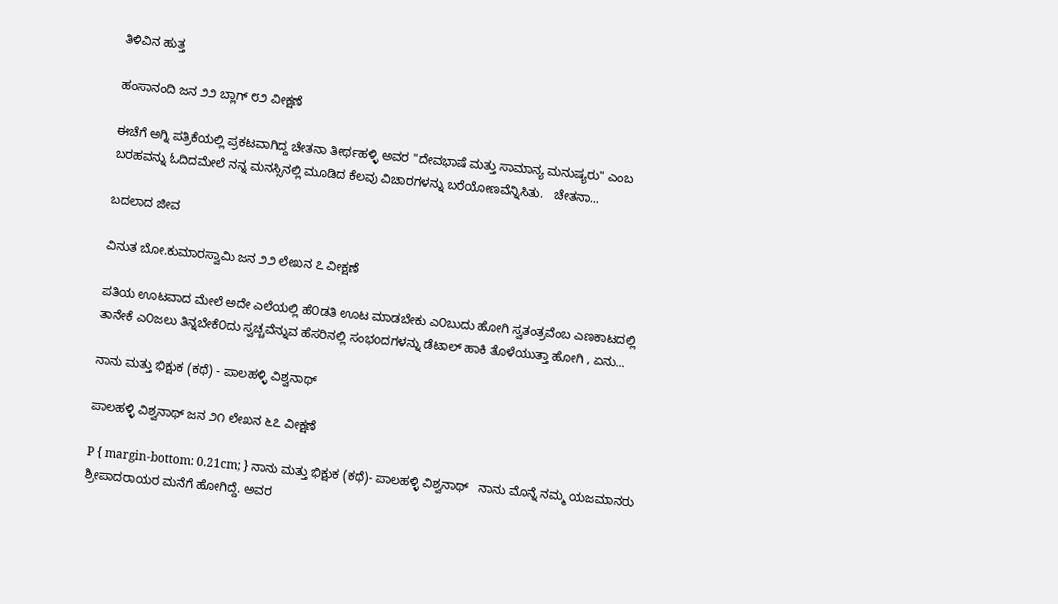ತಿಳಿವಿನ ಹುತ್ತ

ಹಂಸಾನಂದಿ ಜನ ೨೨ ಬ್ಲಾಗ್ ೮೨ ವೀಕ್ಷಣೆ

ಈಚೆಗೆ ಅಗ್ನಿ ಪತ್ರಿಕೆಯಲ್ಲಿ ಪ್ರಕಟವಾಗಿದ್ದ ಚೇತನಾ ತೀರ್ಥಹಳ್ಳಿ ಅವರ "ದೇವಭಾಷೆ ಮತ್ತು ಸಾಮಾನ್ಯ ಮನುಷ್ಯರು" ಎಂಬ ಬರಹವನ್ನು ಓದಿದಮೇಲೆ ನನ್ನ ಮನಸ್ಸಿನಲ್ಲಿ ಮೂಡಿದ ಕೆಲವು ವಿಚಾರಗಳನ್ನು ಬರೆಯೋಣವೆನ್ನಿಸಿತು.   ಚೇತನಾ...

ಬದಲಾದ ಜೀವ

ವಿನುತ ಬೋ.ಕುಮಾರಸ್ವಾಮಿ ಜನ ೨೨ ಲೇಖನ ೭ ವೀಕ್ಷಣೆ

ಪತಿಯ ಊಟವಾದ ಮೇಲೆ ಅದೇ ಎಲೆಯಲ್ಲಿ ಹೆ೦ಡತಿ ಊಟ ಮಾಡಬೇಕು ಎ೦ಬುದು ಹೋಗಿ ಸ್ವತಂತ್ರವೆಂಬ ಎಣಕಾಟದಲ್ಲಿ ತಾನೇಕೆ ಎ೦ಜಲು ತಿನ್ನಬೇಕೆ೦ದು ಸ್ವಚ್ಚವೆನ್ನುವ ಹೆಸರಿನಲ್ಲಿ ಸಂಭoದಗಳನ್ನು ಡೆಟಾಲ್ ಹಾಕಿ ತೊಳೆಯುತ್ತಾ ಹೋಗಿ , ಏನು...

ನಾನು ಮತ್ತು ಭಿಕ್ಷುಕ (ಕಥೆ) - ಪಾಲಹಳ್ಳಿ ವಿಶ್ವನಾಥ್

ಪಾಲಹಳ್ಳಿ ವಿಶ್ವನಾಥ್ ಜನ ೨೧ ಲೇಖನ ೬೭ ವೀಕ್ಷಣೆ

P { margin-bottom: 0.21cm; } ನಾನು ಮತ್ತು ಭಿಕ್ಷುಕ (ಕಥೆ)- ಪಾಲಹಳ್ಳಿ ವಿಶ್ವನಾಥ್   ನಾನು ಮೊನ್ನೆ ನಮ್ಮ ಯಜಮಾನರು ಶ್ರೀಪಾದರಾಯರ ಮನೆಗೆ ಹೋಗಿದ್ದೆ. ಅವರ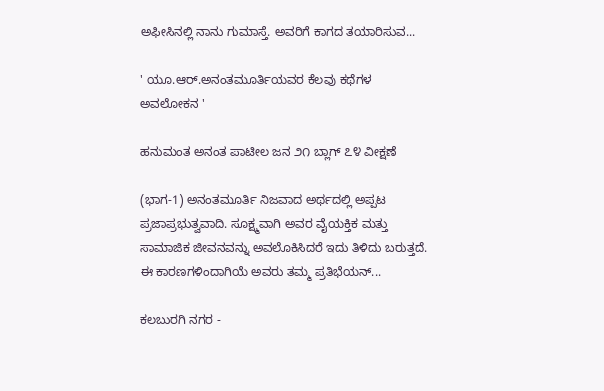ಅಫೀಸಿನಲ್ಲಿ ನಾನು ಗುಮಾಸ್ತೆ. ಅವರಿಗೆ ಕಾಗದ ತಯಾರಿಸುವ...

' ಯೂ.ಆರ್.ಅನಂತಮೂರ್ತಿಯವರ ಕೆಲವು ಕಥೆಗಳ ಅವಲೋಕನ '

ಹನುಮಂತ ಅನಂತ ಪಾಟೀಲ ಜನ ೨೧ ಬ್ಲಾಗ್ ೭೪ ವೀಕ್ಷಣೆ

(ಭಾಗ-1) ಅನಂತಮೂರ್ತಿ ನಿಜವಾದ ಅರ್ಥದಲ್ಲಿ ಅಪ್ಪಟ ಪ್ರಜಾಪ್ರಭುತ್ವವಾದಿ. ಸೂಕ್ಷ್ಮವಾಗಿ ಅವರ ವೈಯಕ್ತಿಕ ಮತ್ತು ಸಾಮಾಜಿಕ ಜೀವನವನ್ನು ಅವಲೊಕಿಸಿದರೆ ಇದು ತಿಳಿದು ಬರುತ್ತದೆ. ಈ ಕಾರಣಗಳಿಂದಾಗಿಯೆ ಅವರು ತಮ್ಮ ಪ್ರತಿಭೆಯನ್...

ಕಲಬುರಗಿ ನಗರ -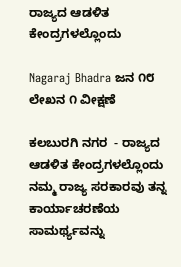ರಾಜ್ಯದ ಆಡಳಿತ ಕೇಂದ್ರಗಳಲ್ಲೊಂದು

Nagaraj Bhadra ಜನ ೧೮ ಲೇಖನ ೧ ವೀಕ್ಷಣೆ

ಕಲಬುರಗಿ ನಗರ  - ರಾಜ್ಯದ ಆಡಳಿತ ಕೇಂದ್ರಗಳಲ್ಲೊಂದು        ನಮ್ಮ ರಾಜ್ಯ ಸರಕಾರವು ತನ್ನ ಕಾರ್ಯಾಚರಣೆಯ ಸಾಮರ್ಥ್ಯವನ್ನು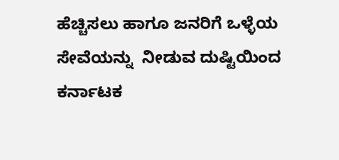ಹೆಚ್ಚಿಸಲು ಹಾಗೂ ಜನರಿಗೆ ಒಳ್ಳೆಯ ಸೇವೆಯನ್ನು  ನೀಡುವ ದುಷ್ಟಿಯಿಂದ ಕರ್ನಾಟಕ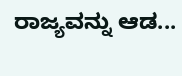ರಾಜ್ಯವನ್ನು ಆಡ...